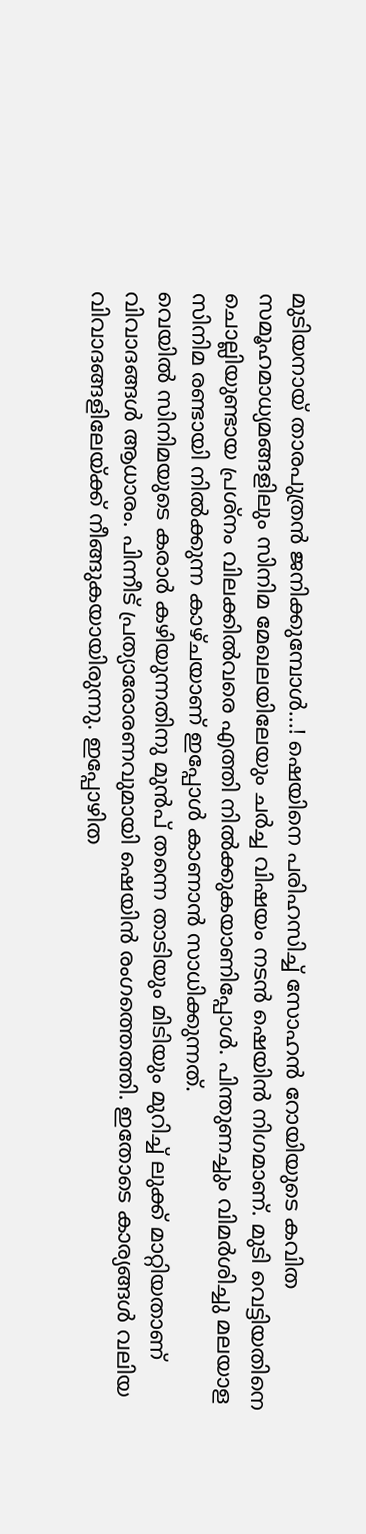മുടിയനായ് താരപുത്രൻ ജനിക്കുമ്പോൾ...! ഷെയിനെ പരിഹസിച്ച് സോഹൻ റോയിയുടെ കവിത
സമൂഹമാധ്യമങ്ങളിലും സിനിമ മേഖലയിലേയും ചർച്ച വിഷയം നടൻ ഷെയിൻ നിഗമാണ്. മുടി വെട്ടിയതിനെ ചൊല്ലിയുണ്ടായ പ്രശ്നം വിലക്കിൽവരെ എത്തി നിൽക്കുകയാണിപ്പോൾ. പിന്തുണച്ചും വിമർശിച്ചു മലയാള സിനിമ രണ്ടായി നിൽക്കുന്ന കാഴ്ചയാണ് ഇപ്പോൾ കാണാൻ സാധിക്കുന്നത്.
വെയിൽ സിനിമയുടെ കരാർ കഴിയുന്നതിനു മുൻപ് തന്നെ താടിയും മിടിയും മുറിച്ച് ലുക്ക് മാറ്റിയതാണ് വിവാദങ്ങൾ ആധാരം. പിന്നീട് പ്രത്യാരോരണവുമായി ഷെയിൻ രംഗത്തെത്തി. ഇതോടെ കാര്യങ്ങൾ വലിയ വിവാദങ്ങളിലേയ്ക്ക് നീങ്ങുകയായിരുന്നു. ഇപ്പോഴിത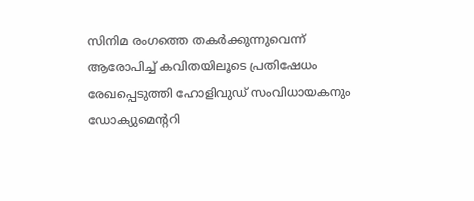സിനിമ രംഗത്തെ തകർക്കുന്നുവെന്ന് ആരോപിച്ച് കവിതയിലൂടെ പ്രതിഷേധം രേഖപ്പെടുത്തി ഹോളിവുഡ് സംവിധായകനും ഡോക്യുമെന്ററി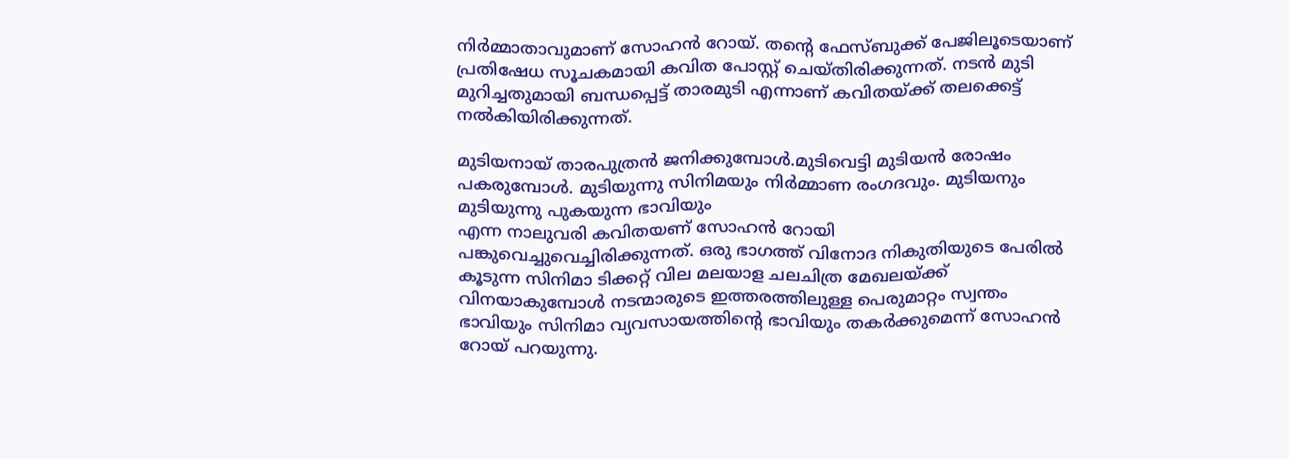നിർമ്മാതാവുമാണ് സോഹൻ റോയ്. തന്റെ ഫേസ്ബുക്ക് പേജിലൂടെയാണ് പ്രതിഷേധ സൂചകമായി കവിത പോസ്റ്റ് ചെയ്തിരിക്കുന്നത്. നടൻ മുടി മുറിച്ചതുമായി ബന്ധപ്പെട്ട് താരമുടി എന്നാണ് കവിതയ്ക്ക് തലക്കെട്ട് നൽകിയിരിക്കുന്നത്.

മുടിയനായ് താരപുത്രൻ ജനിക്കുമ്പോൾ.മുടിവെട്ടി മുടിയൻ രോഷം പകരുമ്പോൾ. മുടിയുന്നു സിനിമയും നിർമ്മാണ രംഗദവും. മുടിയനും മുടിയുന്നു പുകയുന്ന ഭാവിയും
എന്ന നാലുവരി കവിതയണ് സോഹൻ റോയി പങ്കുവെച്ചുവെച്ചിരിക്കുന്നത്. ഒരു ഭാഗത്ത് വിനോദ നികുതിയുടെ പേരിൽ കൂടുന്ന സിനിമാ ടിക്കറ്റ് വില മലയാള ചലചിത്ര മേഖലയ്ക്ക് വിനയാകുമ്പോൾ നടന്മാരുടെ ഇത്തരത്തിലുള്ള പെരുമാറ്റം സ്വന്തം ഭാവിയും സിനിമാ വ്യവസായത്തിന്റെ ഭാവിയും തകർക്കുമെന്ന് സോഹൻ റോയ് പറയുന്നു.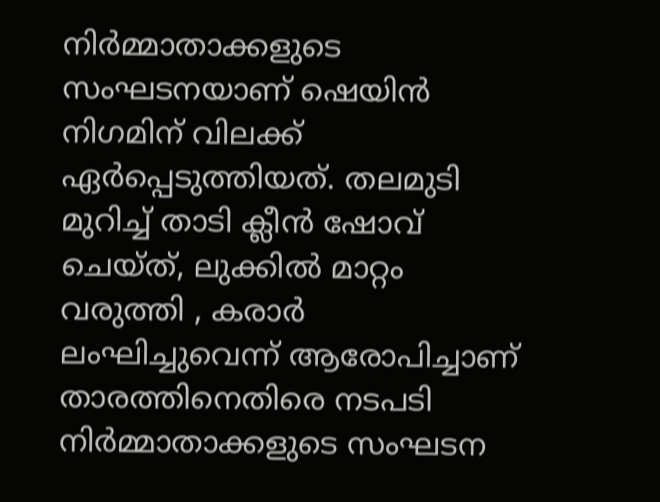നിർമ്മാതാക്കളുടെ സംഘടനയാണ് ഷെയിൻ നിഗമിന് വിലക്ക് ഏർപ്പെടുത്തിയത്. തലമുടി മുറിച്ച് താടി ക്ലീൻ ഷോവ് ചെയ്ത്, ലുക്കിൽ മാറ്റം വരുത്തി , കരാർ ലംഘിച്ചുവെന്ന് ആരോപിച്ചാണ് താരത്തിനെതിരെ നടപടി നിർമ്മാതാക്കളുടെ സംഘടന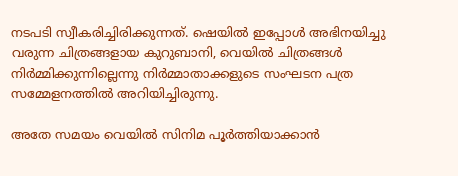നടപടി സ്വീകരിച്ചിരിക്കുന്നത്. ഷെയിൽ ഇപ്പോൾ അഭിനയിച്ചു വരുന്ന ചിത്രങ്ങളായ കുറുബാനി, വെയിൽ ചിത്രങ്ങൾ നിർമ്മിക്കുന്നില്ലെന്നു നിർമ്മാതാക്കളുടെ സംഘടന പത്ര സമ്മേളനത്തിൽ അറിയിച്ചിരുന്നു.

അതേ സമയം വെയിൽ സിനിമ പൂർത്തിയാക്കാൻ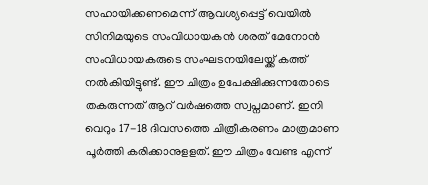സഹായിക്കണമെന്ന് ആവശ്യപ്പെട്ട് വെയിൽ സിനിമയുടെ സംവിധായകൻ ശരത് മേനോൻ സംവിധായകരുടെ സംഘടനയിലേയ്ക്ക് കത്ത് നൽകിയിട്ടുണ്ട്. ഈ ചിത്രം ഉപേക്ഷിക്കുന്നതോടെ തകരുന്നത് ആറ് വർഷത്തെ സ്വപ്നമാണ്. ഇനി വെറും 17-18 ദിവസത്തെ ചിത്രീകരണം മാത്രമാണ പൂർത്തി കരിക്കാനുളളത്. ഈ ചിത്രം വേണ്ട എന്ന്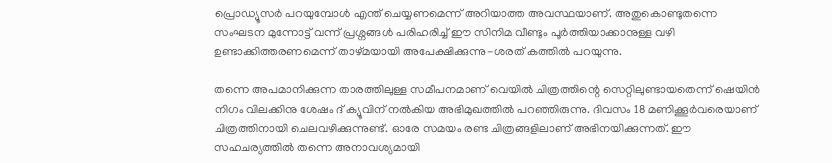പ്രൊഡ്യൂസർ പറയുമ്പോൾ എന്ത് ചെയ്യണമെന്ന് അറിയാത്ത അവസ്ഥയാണ്. അതുകൊണ്ടുതന്നെ സംഘടന മുന്നോട്ട് വന്ന് പ്രശ്നങ്ങൾ പരിഹരിച്ച് ഈ സിനിമ വീണ്ടും പൂർത്തിയാക്കാനുള്ള വഴി ഉണ്ടാക്കിത്തരണമെന്ന് താഴ്മയായി അപേക്ഷിക്കുന്നു-ശരത് കത്തിൽ പറയുന്നു.

തന്നെ അപമാനിക്കുന്ന താരത്തിലുള്ള സമീപനമാണ് വെയിൽ ചിത്രത്തിന്റെ സെറ്റിലുണ്ടായതെന്ന് ഷെയിൻ നിഗം വിലക്കിനു ശേഷം ദ് ക്യൂവിന് നൽകിയ അഭിമുഖത്തിൽ പറഞ്ഞിരുന്നു. ദിവസം 18 മണിക്കൂർവരെയാണ് ചിത്രത്തിനായി ചെലവഴിക്കുന്നുണ്ട്. ഓരേ സമയം രണ്ട ചിത്രങ്ങളിലാണ് അഭിനയിക്കുന്നത്. ഈ സഹചര്യത്തിൽ തന്നെ അനാവശ്യമായി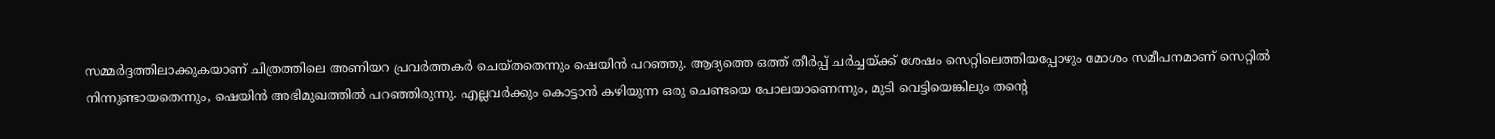സമ്മർദ്ദത്തിലാക്കുകയാണ് ചിത്രത്തിലെ അണിയറ പ്രവർത്തകർ ചെയ്തതെന്നും ഷെയിൻ പറഞ്ഞു. ആദ്യത്തെ ഒത്ത് തീർപ്പ് ചർച്ചയ്ക്ക് ശേഷം സെറ്റിലെത്തിയപ്പോഴും മോശം സമീപനമാണ് സെറ്റിൽ നിന്നുണ്ടായതെന്നും, ഷെയിൻ അഭിമുഖത്തിൽ പറഞ്ഞിരുന്നു. എല്ലവർക്കും കൊട്ടാൻ കഴിയുന്ന ഒരു ചെണ്ടയെ പോലയാണെന്നും, മുടി വെട്ടിയെങ്കിലും തന്റെ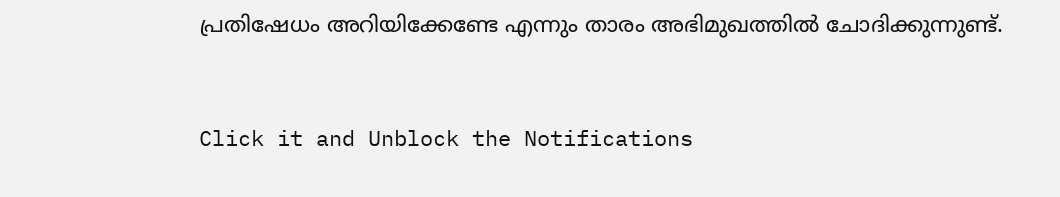പ്രതിഷേധം അറിയിക്കേണ്ടേ എന്നും താരം അഭിമുഖത്തിൽ ചോദിക്കുന്നുണ്ട്.


Click it and Unblock the Notifications